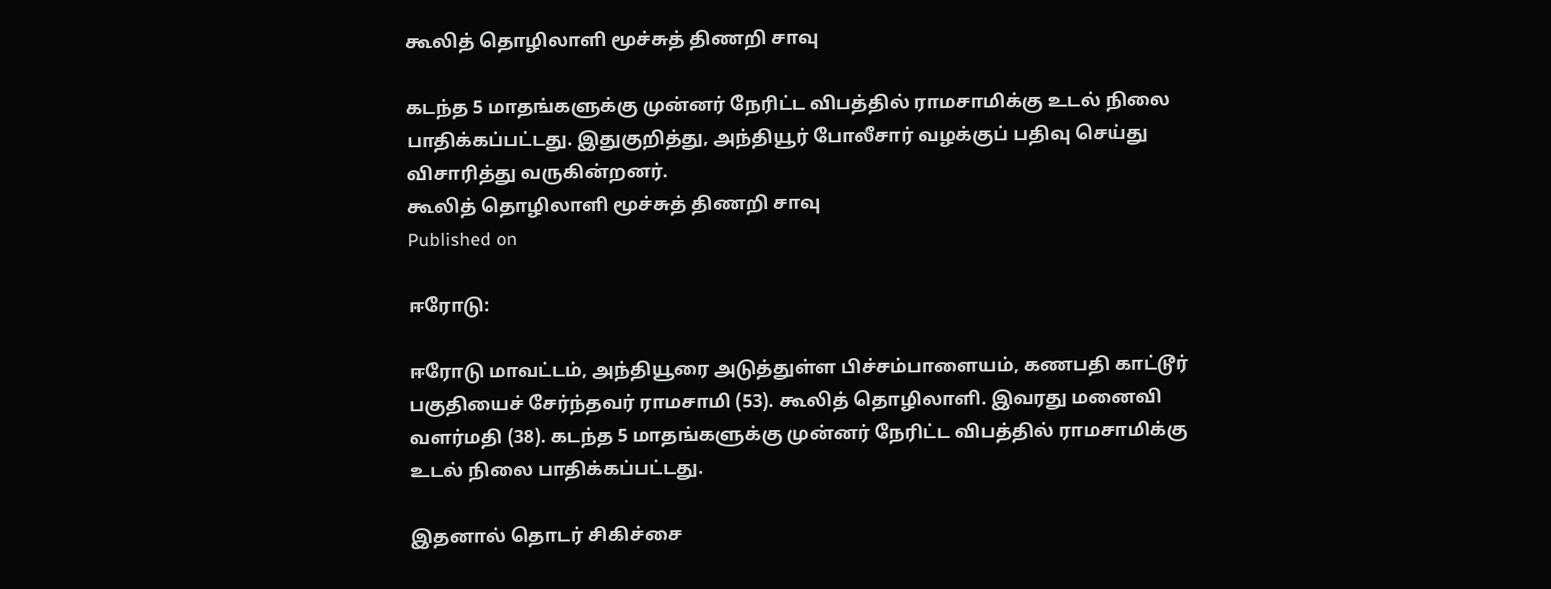கூலித் தொழிலாளி மூச்சுத் திணறி சாவு

கடந்த 5 மாதங்களுக்கு முன்னர் நேரிட்ட விபத்தில் ராமசாமிக்கு உடல் நிலை பாதிக்கப்பட்டது. இதுகுறித்து, அந்தியூர் போலீசார் வழக்குப் பதிவு செய்து விசாரித்து வருகின்றனர்.
கூலித் தொழிலாளி மூச்சுத் திணறி சாவு
Published on

ஈரோடு:

ஈரோடு மாவட்டம், அந்தியூரை அடுத்துள்ள பிச்சம்பாளையம், கணபதி காட்டூர் பகுதியைச் சேர்ந்தவர் ராமசாமி (53). கூலித் தொழிலாளி. இவரது மனைவி வளர்மதி (38). கடந்த 5 மாதங்களுக்கு முன்னர் நேரிட்ட விபத்தில் ராமசாமிக்கு உடல் நிலை பாதிக்கப்பட்டது.

இதனால் தொடர் சிகிச்சை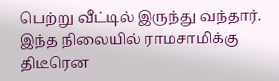பெற்று வீட்டில் இருந்து வந்தார். இந்த நிலையில் ராமசாமிக்கு திடீரென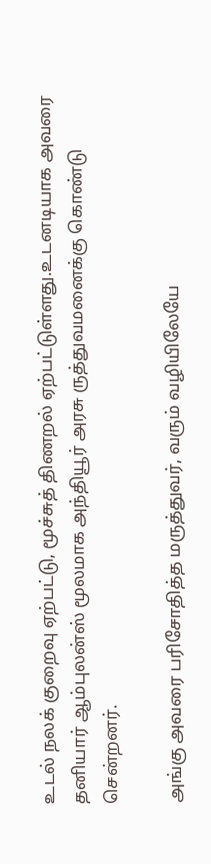உடல் நலக் குறைவு ஏற்பட்டு, மூச்சுத் திணறல் ஏற்பட்டுள்ளது.உடனடியாக அவரை தனியார் ஆம்புலன்ஸ் மூலமாக அந்தியூர் அரசு ருத்துவமனைக்கு கொண்டு சென்றனர்.

அங்கு அவரை பரிசோதித்த மருத்துவர், வரும் வழியிலேயே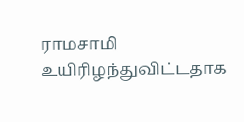ராமசாமி உயிரிழந்துவிட்டதாக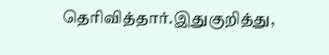தெரிவித்தார்.இதுகுறித்து,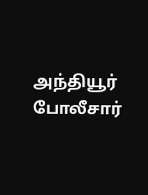அந்தியூர் போலீசார்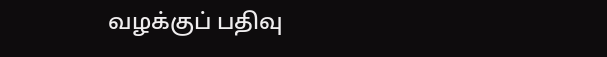வழக்குப் பதிவு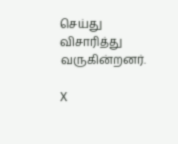செய்து விசாரித்து வருகின்றனர்.

X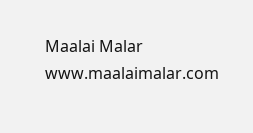Maalai Malar
www.maalaimalar.com